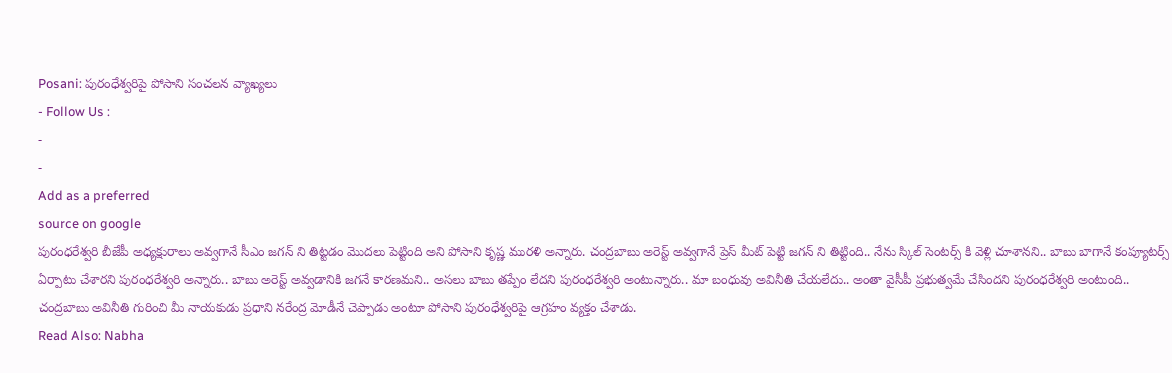Posani: పురంధేశ్వరిపై పోసాని సంచలన వ్యాఖ్యలు
- Follow Us :
-
-
Add as a preferred
source on google
పురంధరేశ్వరి బీజేపీ అధ్యక్షురాలు అవ్వగానే సీఎం జగన్ ని తిట్టడం మొదలు పెట్టింది అని పోసాని కృష్ణ మురళి అన్నారు. చంద్రబాబు అరెస్ట్ అవ్వగానే ప్రెస్ మీట్ పెట్టి జగన్ ని తిట్టింది.. నేను స్కిల్ సెంటర్స్ కి వెళ్లి చూశానని.. బాబు బాగానే కంప్యూటర్స్ ఏర్పాటు చేశారని పురంధరేశ్వరి అన్నారు.. బాబు అరెస్ట్ అవ్వడానికి జగనే కారణమని.. అసలు బాబు తప్పేం లేదని పురంధరేశ్వరి అంటున్నారు.. మా బంధువు అవినీతి చేయలేదు.. అంతా వైసీపీ ప్రభుత్వమే చేసిందని పురంధరేశ్వరి అంటుంది..
చంద్రబాబు అవినీతి గురించి మీ నాయకుడు ప్రధాని నరేంద్ర మోడీనే చెప్పాడు అంటూ పోసాని పురంధేశ్వరిపై ఆగ్రహం వ్యక్తం చేశాడు.
Read Also: Nabha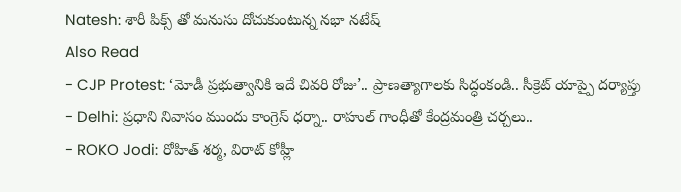Natesh: శారీ పిక్స్ తో మనుసు దోచుకుంటున్న నభా నటేష్
Also Read
- CJP Protest: ‘మోడీ ప్రభుత్వానికి ఇదే చివరి రోజు’.. ప్రాణత్యాగాలకు సిద్ధంకండి.. సీక్రెట్ యాప్పై దర్యాప్తు
- Delhi: ప్రధాని నివాసం ముందు కాంగ్రెస్ ధర్నా.. రాహుల్ గాంధీతో కేంద్రమంత్రి చర్చలు..
- ROKO Jodi: రోహిత్ శర్మ, విరాట్ కోహ్లీ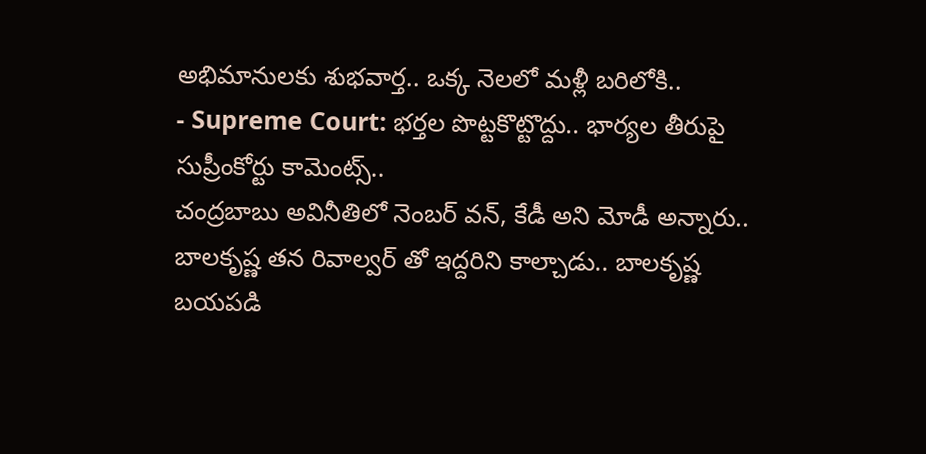అభిమానులకు శుభవార్త.. ఒక్క నెలలో మళ్లీ బరిలోకి..
- Supreme Court: భర్తల పొట్టకొట్టొద్దు.. భార్యల తీరుపై సుప్రీంకోర్టు కామెంట్స్..
చంద్రబాబు అవినీతిలో నెంబర్ వన్, కేడీ అని మోడీ అన్నారు.. బాలకృష్ణ తన రివాల్వర్ తో ఇద్దరిని కాల్చాడు.. బాలకృష్ణ బయపడి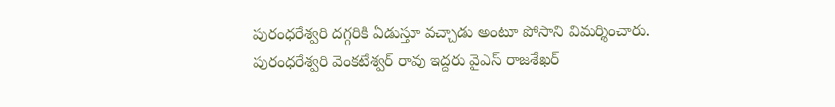పురంధరేశ్వరి దగ్గరికి ఏడుస్తూ వచ్చాడు అంటూ పోసాని విమర్శించారు. పురంధరేశ్వరి వెంకటేశ్వర్ రావు ఇద్దరు వైఎస్ రాజశేఖర్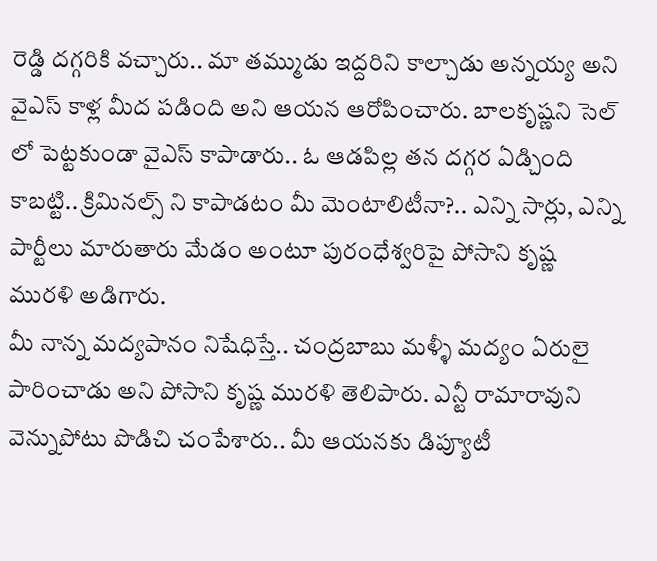రెడ్డి దగ్గరికి వచ్చారు.. మా తమ్ముడు ఇద్దరిని కాల్చాడు అన్నయ్య అని వైఎస్ కాళ్ల మీద పడింది అని ఆయన ఆరోపించారు. బాలకృష్ణని సెల్ లో పెట్టకుండా వైఎస్ కాపాడారు.. ఓ ఆడపిల్ల తన దగ్గర ఏడ్చింది కాబట్టి.. క్రిమినల్స్ ని కాపాడటం మీ మెంటాలిటీనా?.. ఎన్ని సార్లు, ఎన్ని పార్టీలు మారుతారు మేడం అంటూ పురంధేశ్వరిపై పోసాని కృష్ణ మురళి అడిగారు.
మీ నాన్న మద్యపానం నిషేధిస్తే.. చంద్రబాబు మళ్ళీ మద్యం ఏరులై పారించాడు అని పోసాని కృష్ణ మురళి తెలిపారు. ఎన్టీ రామారావుని వెన్నుపోటు పొడిచి చంపేశారు.. మీ ఆయనకు డిప్యూటీ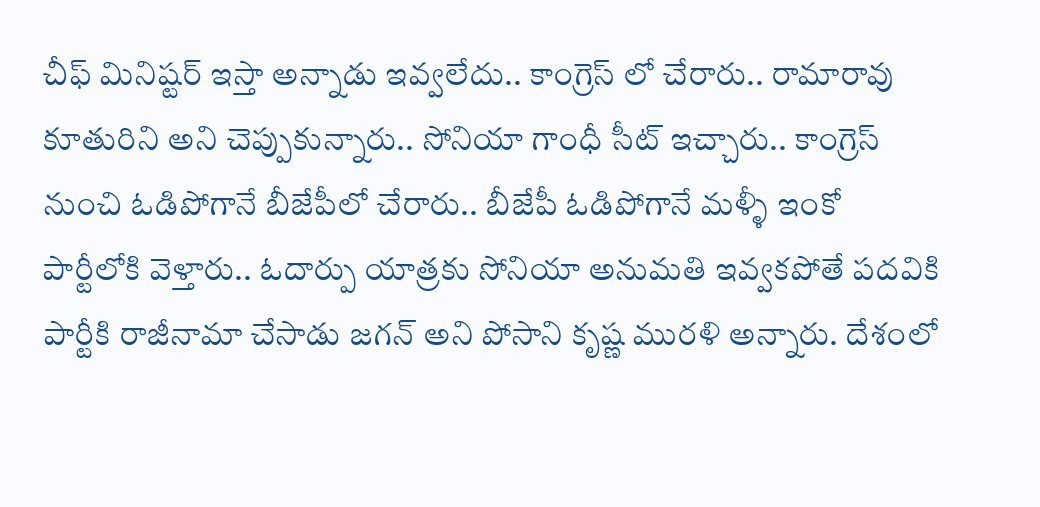చీఫ్ మినిష్టర్ ఇస్తా అన్నాడు ఇవ్వలేదు.. కాంగ్రెస్ లో చేరారు.. రామారావు కూతురిని అని చెప్పుకున్నారు.. సోనియా గాంధీ సీట్ ఇచ్చారు.. కాంగ్రెస్ నుంచి ఓడిపోగానే బీజేపీలో చేరారు.. బీజేపీ ఓడిపోగానే మళ్ళీ ఇంకో పార్టీలోకి వెళ్తారు.. ఓదార్పు యాత్రకు సోనియా అనుమతి ఇవ్వకపోతే పదవికి పార్టీకి రాజీనామా చేసాడు జగన్ అని పోసాని కృష్ణ మురళి అన్నారు. దేశంలో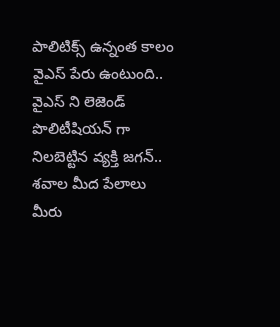పాలిటిక్స్ ఉన్నంత కాలం వైఎస్ పేరు ఉంటుంది.. వైఎస్ ని లెజెండ్ పొలిటీషియన్ గా నిలబెట్టిన వ్యక్తి జగన్.. శవాల మీద పేలాలు మీరు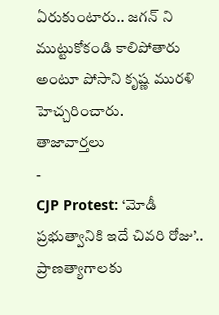ఏరుకుంటారు.. జగన్ ని ముట్టుకోకండి కాలిపోతారు అంటూ పోసాని కృష్ణ మురళి హెచ్చరించారు.
తాజావార్తలు
-
CJP Protest: ‘మోడీ ప్రభుత్వానికి ఇదే చివరి రోజు’.. ప్రాణత్యాగాలకు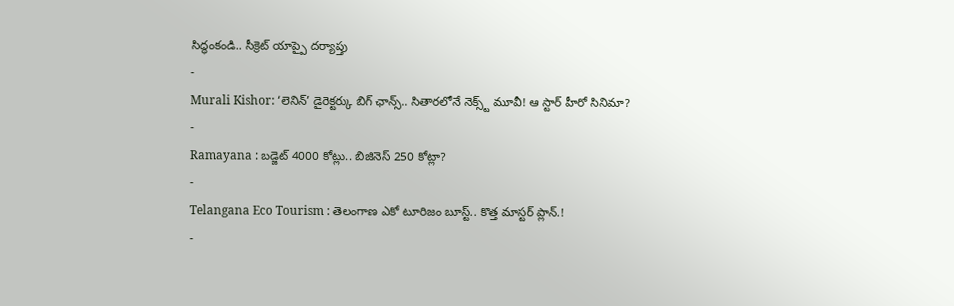సిద్ధంకండి.. సీక్రెట్ యాప్పై దర్యాప్తు
-
Murali Kishor: ‘లెనిన్’ డైరెక్టర్కు బిగ్ ఛాన్స్.. సితారలోనే నెక్స్ట్ మూవీ! ఆ స్టార్ హీరో సినిమా?
-
Ramayana : బడ్జెట్ 4000 కోట్లు.. బిజినెస్ 250 కోట్లా?
-
Telangana Eco Tourism : తెలంగాణ ఎకో టూరిజం బూస్ట్.. కొత్త మాస్టర్ ప్లాన్.!
-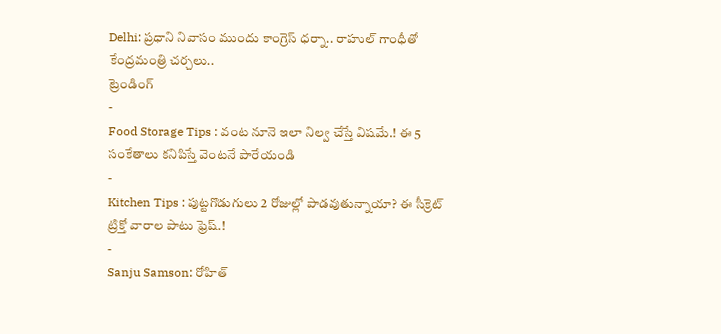Delhi: ప్రధాని నివాసం ముందు కాంగ్రెస్ ధర్నా.. రాహుల్ గాంధీతో కేంద్రమంత్రి చర్చలు..
ట్రెండింగ్
-
Food Storage Tips : వంట నూనె ఇలా నిల్వ చేస్తే విషమే.! ఈ 5 సంకేతాలు కనిపిస్తే వెంటనే పారేయండి
-
Kitchen Tips : పుట్టగొడుగులు 2 రోజుల్లో పాడవుతున్నాయా? ఈ సీక్రెట్ ట్రిక్తో వారాల పాటు ఫ్రెష్.!
-
Sanju Samson: రోహిత్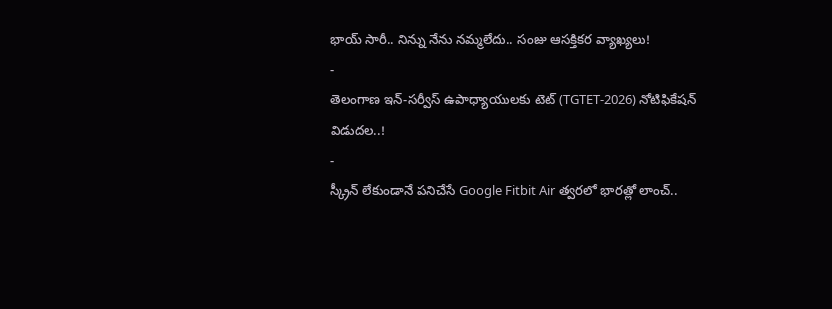భాయ్ సారీ.. నిన్ను నేను నమ్మలేదు.. సంజు ఆసక్తికర వ్యాఖ్యలు!
-
తెలంగాణ ఇన్-సర్వీస్ ఉపాధ్యాయులకు టెట్ (TGTET-2026) నోటిఫికేషన్ విడుదల..!
-
స్క్రీన్ లేకుండానే పనిచేసే Google Fitbit Air త్వరలో భారత్లో లాంచ్..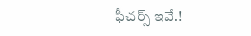ఫీచర్స్ ఇవే.!